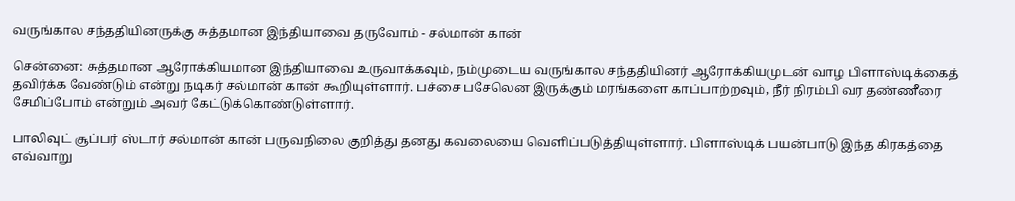வருங்கால சந்ததியினருக்கு சுத்தமான இந்தியாவை தருவோம் - சல்மான் கான்

சென்னை: சுத்தமான ஆரோக்கியமான இந்தியாவை உருவாக்கவும், நம்முடைய வருங்கால சந்ததியினர் ஆரோக்கியமுடன் வாழ பிளாஸ்டிக்கைத் தவிர்க்க வேண்டும் என்று நடிகர் சல்மான் கான் கூறியுள்ளார். பச்சை பசேலென இருக்கும் மரங்களை காப்பாற்றவும், நீர் நிரம்பி வர தண்ணீரை சேமிப்போம் என்றும் அவர் கேட்டுக்கொண்டுள்ளார்.

பாலிவுட் சூப்பர் ஸ்டார் சல்மான் கான் பருவநிலை குறித்து தனது கவலையை வெளிப்படுத்தியுள்ளார். பிளாஸ்டிக் பயன்பாடு இந்த கிரகத்தை எவ்வாறு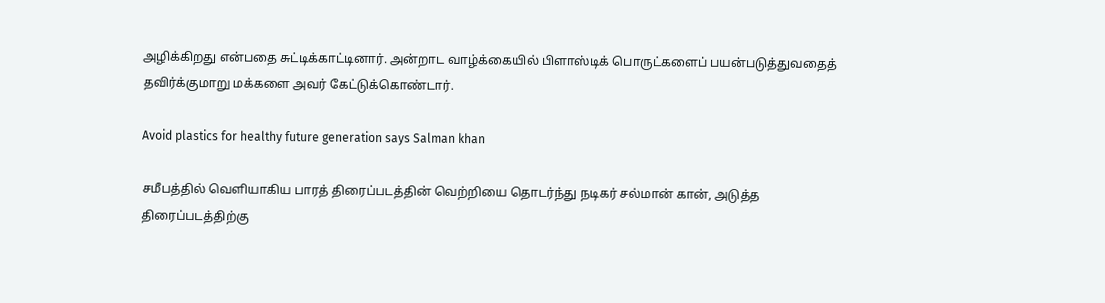அழிக்கிறது என்பதை சுட்டிக்காட்டினார். அன்றாட வாழ்க்கையில் பிளாஸ்டிக் பொருட்களைப் பயன்படுத்துவதைத் தவிர்க்குமாறு மக்களை அவர் கேட்டுக்கொண்டார்.

Avoid plastics for healthy future generation says Salman khan

சமீபத்தில் வெளியாகிய பாரத் திரைப்படத்தின் வெற்றியை தொடர்ந்து நடிகர் சல்மான் கான், அடுத்த திரைப்படத்திற்கு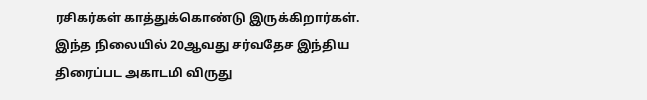ரசிகர்கள் காத்துக்கொண்டு இருக்கிறார்கள். இந்த நிலையில் 20ஆவது சர்வதேச இந்திய திரைப்பட அகாடமி விருது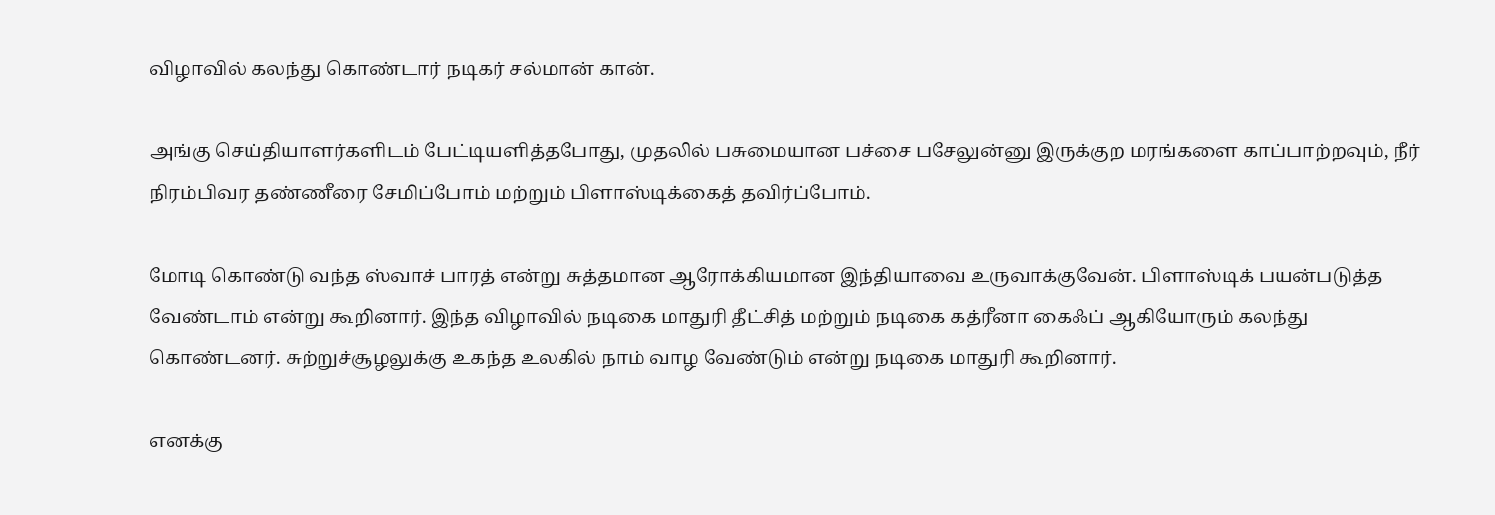விழாவில் கலந்து கொண்டார் நடிகர் சல்மான் கான்.

அங்கு செய்தியாளர்களிடம் பேட்டியளித்தபோது, முதலில் பசுமையான பச்சை பசேலுன்னு இருக்குற மரங்களை காப்பாற்றவும், நீர் நிரம்பிவர தண்ணீரை சேமிப்போம் மற்றும் பிளாஸ்டிக்கைத் தவிர்ப்போம்.

மோடி கொண்டு வந்த ஸ்வாச் பாரத் என்று சுத்தமான ஆரோக்கியமான இந்தியாவை உருவாக்குவேன். பிளாஸ்டிக் பயன்படுத்த வேண்டாம் என்று கூறினார். இந்த விழாவில் நடிகை மாதுரி தீட்சித் மற்றும் நடிகை கத்ரீனா கைஃப் ஆகியோரும் கலந்து கொண்டனர். சுற்றுச்சூழலுக்கு உகந்த உலகில் நாம் வாழ வேண்டும் என்று நடிகை மாதுரி கூறினார்.

எனக்கு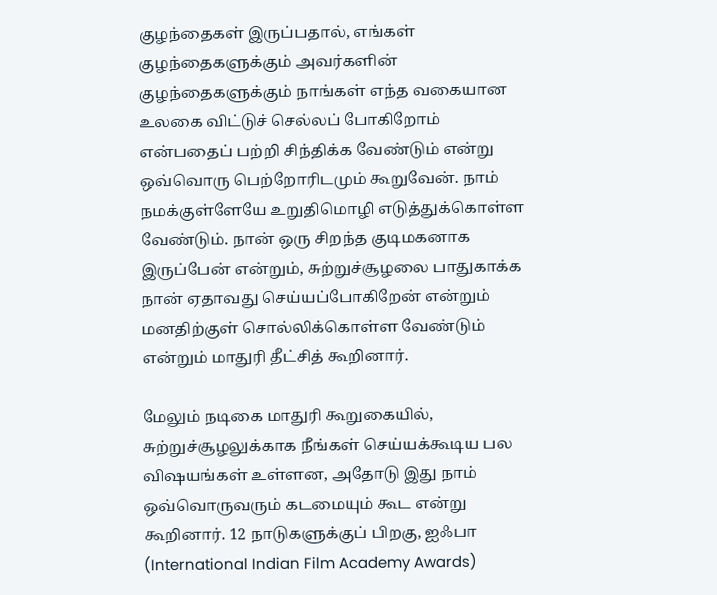குழந்தைகள் இருப்பதால், எங்கள் குழந்தைகளுக்கும் அவர்களின் குழந்தைகளுக்கும் நாங்கள் எந்த வகையான உலகை விட்டுச் செல்லப் போகிறோம் என்பதைப் பற்றி சிந்திக்க வேண்டும் என்று ஒவ்வொரு பெற்றோரிடமும் கூறுவேன். நாம் நமக்குள்ளேயே உறுதிமொழி எடுத்துக்கொள்ள வேண்டும். நான் ஒரு சிறந்த குடிமகனாக இருப்பேன் என்றும், சுற்றுச்சூழலை பாதுகாக்க நான் ஏதாவது செய்யப்போகிறேன் என்றும் மனதிற்குள் சொல்லிக்கொள்ள வேண்டும் என்றும் மாதுரி தீட்சித் கூறினார்.

மேலும் நடிகை மாதுரி கூறுகையில், சுற்றுச்சூழலுக்காக நீங்கள் செய்யக்கூடிய பல விஷயங்கள் உள்ளன, அதோடு இது நாம் ஒவ்வொருவரும் கடமையும் கூட என்று கூறினார். 12 நாடுகளுக்குப் பிறகு, ஐஃபா (International Indian Film Academy Awards)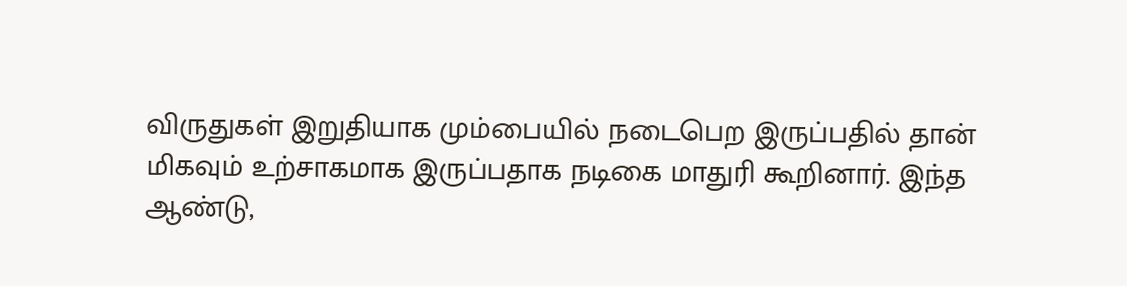விருதுகள் இறுதியாக மும்பையில் நடைபெற இருப்பதில் தான் மிகவும் உற்சாகமாக இருப்பதாக நடிகை மாதுரி கூறினார். இந்த ஆண்டு,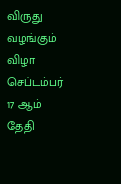விருது வழங்கும் விழா செப்டம்பர் 17 ஆம் தேதி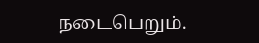நடைபெறும்.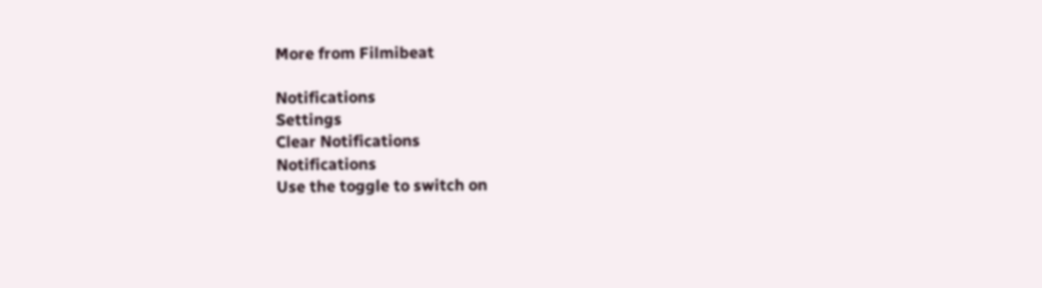More from Filmibeat

Notifications
Settings
Clear Notifications
Notifications
Use the toggle to switch on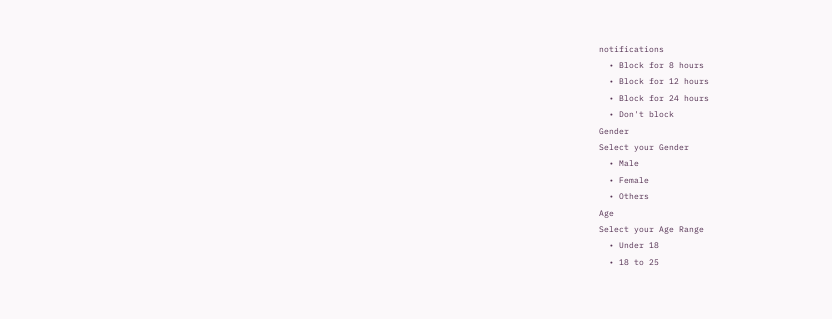notifications
  • Block for 8 hours
  • Block for 12 hours
  • Block for 24 hours
  • Don't block
Gender
Select your Gender
  • Male
  • Female
  • Others
Age
Select your Age Range
  • Under 18
  • 18 to 25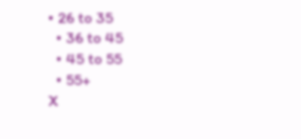• 26 to 35
  • 36 to 45
  • 45 to 55
  • 55+
X